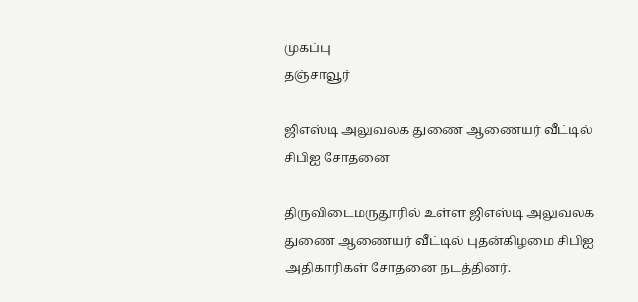முகப்பு
தஞ்சாவூர்

ஜிஎஸ்டி அலுவலக துணை ஆணையர் வீட்டில் சிபிஐ சோதனை

திருவிடைமருதூரில் உள்ள ஜிஎஸ்டி அலுவலக துணை ஆணையர் வீட்டில் புதன்கிழமை சிபிஐ அதிகாரிகள் சோதனை நடத்தினர்.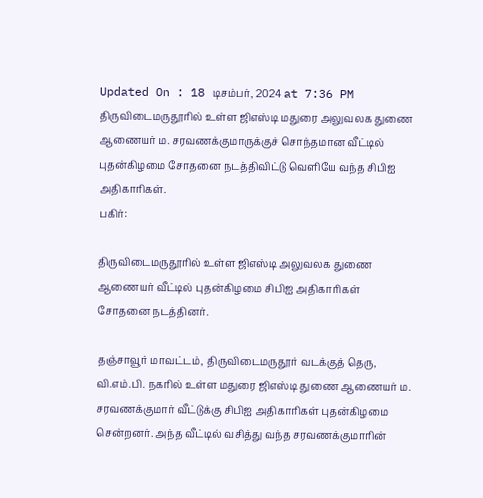Updated On : 18 டிசம்பர், 2024 at 7:36 PM
திருவிடைமருதூரில் உள்ள ஜிஎஸ்டி மதுரை அலுவலக துணை ஆணையர் ம. சரவணக்குமாருக்குச் சொந்தமான வீட்டில் புதன்கிழமை சோதனை நடத்திவிட்டு வெளியே வந்த சிபிஐ அதிகாரிகள்.
பகிர்:

திருவிடைமருதூரில் உள்ள ஜிஎஸ்டி அலுவலக துணை ஆணையர் வீட்டில் புதன்கிழமை சிபிஐ அதிகாரிகள் சோதனை நடத்தினர்.

தஞ்சாவூர் மாவட்டம், திருவிடைமருதூர் வடக்குத் தெரு, வி.எம்.பி. நகரில் உள்ள மதுரை ஜிஎஸ்டி துணை ஆணையர் ம. சரவணக்குமார் வீட்டுக்கு சிபிஐ அதிகாரிகள் புதன்கிழமை சென்றனர். அந்த வீட்டில் வசித்து வந்த சரவணக்குமாரின்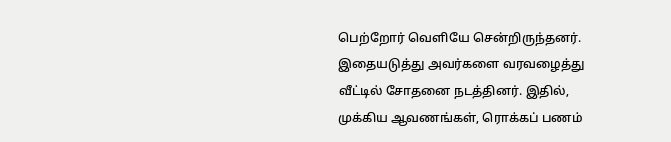பெற்றோர் வெளியே சென்றிருந்தனர். இதையடுத்து அவர்களை வரவழைத்து வீட்டில் சோதனை நடத்தினர். இதில், முக்கிய ஆவணங்கள், ரொக்கப் பணம்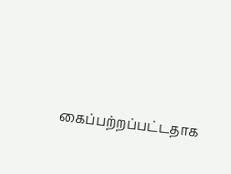கைப்பற்றப்பட்டதாக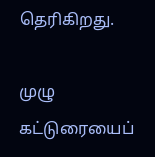தெரிகிறது.

முழு கட்டுரையைப்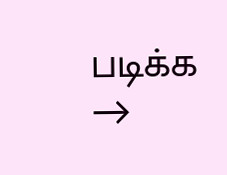படிக்க →